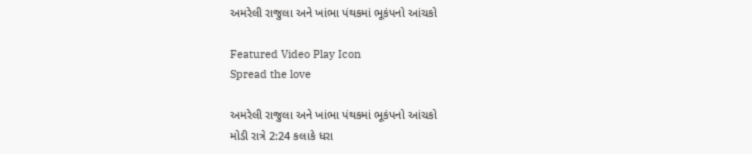અમરેલી રાજુલા અને ખાંભા પંથકમાં ભૂકંપનો આંચકો

Featured Video Play Icon
Spread the love

અમરેલી રાજુલા અને ખાંભા પંથકમાં ભૂકંપનો આંચકો
મોડી રાત્રે 2:24 કલાકે ધરા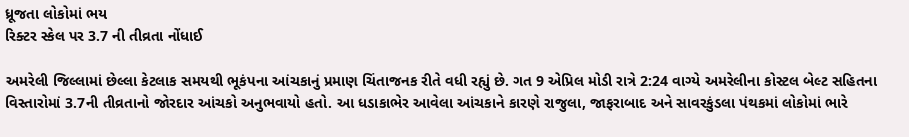ધ્રૂજતા લોકોમાં ભય
રિક્ટર સ્કેલ પર 3.7 ની તીવ્રતા નોંધાઈ

અમરેલી જિલ્લામાં છેલ્લા કેટલાક સમયથી ભૂકંપના આંચકાનું પ્રમાણ ચિંતાજનક રીતે વધી રહ્યું છે. ગત 9 એપ્રિલ મોડી રાત્રે 2:24 વાગ્યે અમરેલીના કોસ્ટલ બેલ્ટ સહિતના વિસ્તારોમાં 3.7ની તીવ્રતાનો જોરદાર આંચકો અનુભવાયો હતો. આ ધડાકાભેર આવેલા આંચકાને કારણે રાજુલા, જાફરાબાદ અને સાવરકુંડલા પંથકમાં લોકોમાં ભારે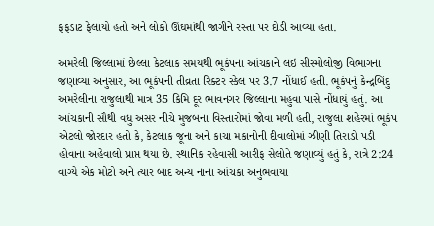ફફડાટ ફેલાયો હતો અને લોકો ઊંઘમાંથી જાગીને રસ્તા પર દોડી આવ્યા હતા.

અમરેલી જિલ્લામાં છેલ્લા કેટલાક સમયથી ભૂકંપના આંચકાને લઇ સીસ્મોલોજી વિભાગના જણાવ્યા અનુસાર, આ ભૂકંપની તીવ્રતા રિક્ટર સ્કેલ પર 3.7 નોંધાઈ હતી. ભૂકંપનું કેન્દ્રબિંદુ અમરેલીના રાજુલાથી માત્ર 35 કિમિ દૂર ભાવનગર જિલ્લાના મહુવા પાસે નોંધાયું હતું. આ આંચકાની સૌથી વધુ અસર નીચે મુજબના વિસ્તારોમાં જોવા મળી હતી, રાજુલા શહેરમાં ભૂકંપ એટલો જોરદાર હતો કે, કેટલાક જૂના અને કાચા મકાનોની દીવાલોમાં ઝીણી તિરાડો પડી હોવાના અહેવાલો પ્રાપ્ત થયા છે. સ્થાનિક રહેવાસી આરીફ સેલોતે જણાવ્યું હતું કે, રાત્રે 2:24 વાગ્યે એક મોટો અને ત્યાર બાદ અન્ય નાના આંચકા અનુભવાયા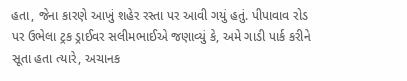હતા, જેના કારણે આખું શહેર રસ્તા પર આવી ગયું હતું. પીપાવાવ રોડ પર ઉભેલા ટ્રક ડ્રાઈવર સલીમભાઈએ જણાવ્યું કે, અમે ગાડી પાર્ક કરીને સૂતા હતા ત્યારે, અચાનક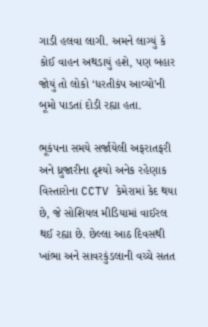ગાડી હલવા લાગી. અમને લાગ્યું કે કોઈ વાહન અથડાયું હશે, પણ બહાર જોયું તો લોકો ‘ધરતીકંપ આવ્યો’ની બૂમો પાડતાં દોડી રહ્યા હતા.

ભૂકંપના સમયે સર્જાયેલી અફરાતફરી અને ધ્રુજારીના દૃશ્યો અનેક રહેણાક વિસ્તારોના CCTV કેમેરામાં કેદ થયા છે, જે સોશિયલ મીડિયામાં વાઈરલ થઈ રહ્યા છે. છેલ્લા આઠ દિવસથી ખાંભા અને સાવરકુંડલાની વચ્ચે સતત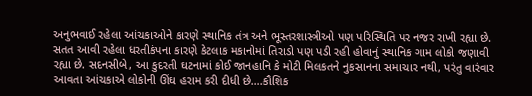અનુભવાઈ રહેલા આંચકાઓને કારણે સ્થાનિક તંત્ર અને ભૂસ્તરશાસ્ત્રીઓ પણ પરિસ્થિતિ પર નજર રાખી રહ્યા છે. સતત આવી રહેલા ધરતીકંપના કારણે કેટલાક મકાનોમાં તિરાડો પણ પડી રહી હોવાનું સ્થાનિક ગામ લોકો જણાવી રહ્યા છે. સદનસીબે, આ કુદરતી ઘટનામાં કોઈ જાનહાનિ કે મોટી મિલકતને નુકસાનના સમાચાર નથી, પરંતુ વારંવાર આવતા આંચકાએ લોકોની ઊંઘ હરામ કરી દીધી છે….કૌશિક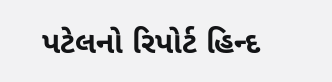પટેલનો રિપોર્ટ હિન્દ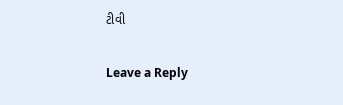ટીવી

Leave a Reply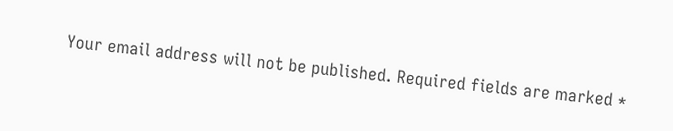Your email address will not be published. Required fields are marked *